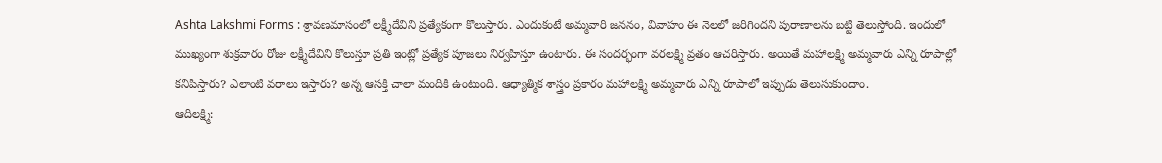Ashta Lakshmi Forms : శ్రావణమాసంలో లక్ష్మీదేవిని ప్రత్యేకంగా కొలుస్తారు. ఎందుకంటే అమ్మవారి జననం, వివాహం ఈ నెలలో జరిగిందని పురాణాలను బట్టి తెలుస్తోంది. ఇందులో ముఖ్యంగా శుక్రవారం రోజు లక్ష్మీదేవిని కొలుస్తూ ప్రతి ఇంట్లో ప్రత్యేక పూజలు నిర్వహిస్తూ ఉంటారు. ఈ సందర్భంగా వరలక్ష్మి వ్రతం ఆచరిస్తారు. అయితే మహాలక్ష్మి అమ్మవారు ఎన్ని రూపాల్లో కనిపిస్తారు? ఎలాంటి వరాలు ఇస్తారు? అన్న ఆసక్తి చాలా మందికి ఉంటుంది. ఆధ్యాత్మిక శాస్త్రం ప్రకారం మహాలక్ష్మి అమ్మవారు ఎన్ని రూపాలో ఇప్పుడు తెలుసుకుందాం.
ఆదిలక్ష్మి: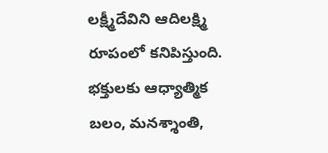లక్ష్మీదేవిని ఆదిలక్ష్మి రూపంలో కనిపిస్తుంది. భక్తులకు ఆధ్యాత్మిక బలం, మనశ్శాంతి,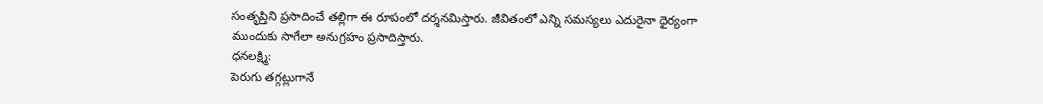సంతృప్తిని ప్రసాదించే తల్లిగా ఈ రూపంలో దర్శనమిస్తారు. జీవితంలో ఎన్ని సమస్యలు ఎదురైనా ధైర్యంగా ముందుకు సాగేలా అనుగ్రహం ప్రసాదిస్తారు.
ధనలక్ష్మి:
పెరుగు తగ్గట్లుగానే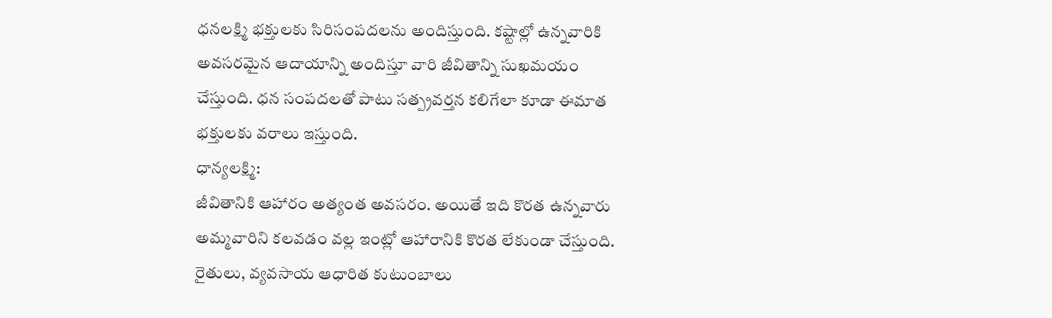ధనలక్ష్మి భక్తులకు సిరిసంపదలను అందిస్తుంది. కష్టాల్లో ఉన్నవారికి అవసరమైన ఆదాయాన్ని అందిస్తూ వారి జీవితాన్ని సుఖమయం చేస్తుంది. ధన సంపదలతో పాటు సత్ప్రవర్తన కలిగేలా కూడా ఈమాత భక్తులకు వరాలు ఇస్తుంది.
ధాన్యలక్ష్మి:
జీవితానికి ఆహారం అత్యంత అవసరం. అయితే ఇది కొరత ఉన్నవారు అమ్మవారిని కలవడం వల్ల ఇంట్లో ఆహారానికి కొరత లేకుండా చేస్తుంది. రైతులు, వ్యవసాయ ఆధారిత కుటుంబాలు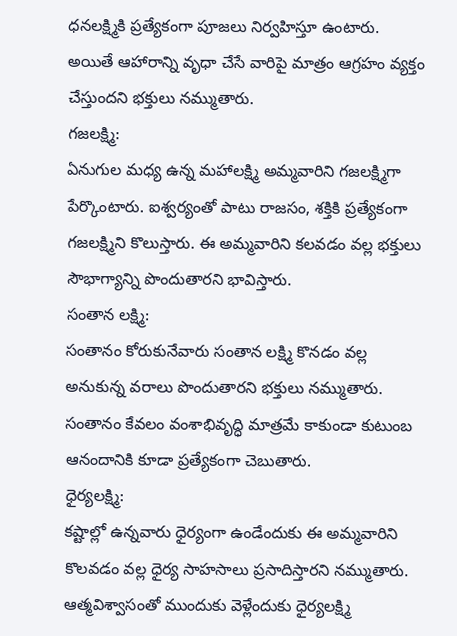ధనలక్ష్మికి ప్రత్యేకంగా పూజలు నిర్వహిస్తూ ఉంటారు. అయితే ఆహారాన్ని వృధా చేసే వారిపై మాత్రం ఆగ్రహం వ్యక్తం చేస్తుందని భక్తులు నమ్ముతారు.
గజలక్ష్మి:
ఏనుగుల మధ్య ఉన్న మహాలక్ష్మి అమ్మవారిని గజలక్ష్మిగా పేర్కొంటారు. ఐశ్వర్యంతో పాటు రాజసం, శక్తికి ప్రత్యేకంగా గజలక్ష్మిని కొలుస్తారు. ఈ అమ్మవారిని కలవడం వల్ల భక్తులు సౌభాగ్యాన్ని పొందుతారని భావిస్తారు.
సంతాన లక్ష్మి:
సంతానం కోరుకునేవారు సంతాన లక్ష్మి కొనడం వల్ల అనుకున్న వరాలు పొందుతారని భక్తులు నమ్ముతారు. సంతానం కేవలం వంశాభివృద్ధి మాత్రమే కాకుండా కుటుంబ ఆనందానికి కూడా ప్రత్యేకంగా చెబుతారు.
ధైర్యలక్ష్మి:
కష్టాల్లో ఉన్నవారు ధైర్యంగా ఉండేందుకు ఈ అమ్మవారిని కొలవడం వల్ల ధైర్య సాహసాలు ప్రసాదిస్తారని నమ్ముతారు. ఆత్మవిశ్వాసంతో ముందుకు వెళ్లేందుకు ధైర్యలక్ష్మి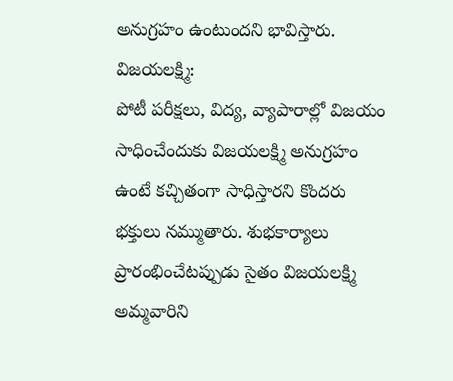అనుగ్రహం ఉంటుందని భావిస్తారు.
విజయలక్ష్మి:
పోటీ పరీక్షలు, విద్య, వ్యాపారాల్లో విజయం సాధించేందుకు విజయలక్ష్మి అనుగ్రహం ఉంటే కచ్చితంగా సాధిస్తారని కొందరు భక్తులు నమ్ముతారు. శుభకార్యాలు ప్రారంభించేటప్పుడు సైతం విజయలక్ష్మి అమ్మవారిని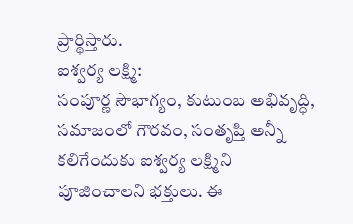ప్రార్థిస్తారు.
ఐశ్వర్య లక్ష్మి:
సంపూర్ణ సౌభాగ్యం, కుటుంబ అభివృద్ధి, సమాజంలో గౌరవం, సంతృప్తి అన్నీ కలిగేందుకు ఐశ్వర్య లక్ష్మిని పూజించాలని భక్తులు. ఈ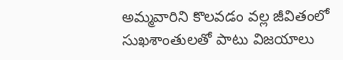అమ్మవారిని కొలవడం వల్ల జీవితంలో సుఖశాంతులతో పాటు విజయాలు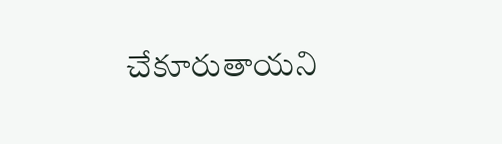చేకూరుతాయని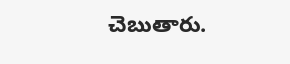చెబుతారు.